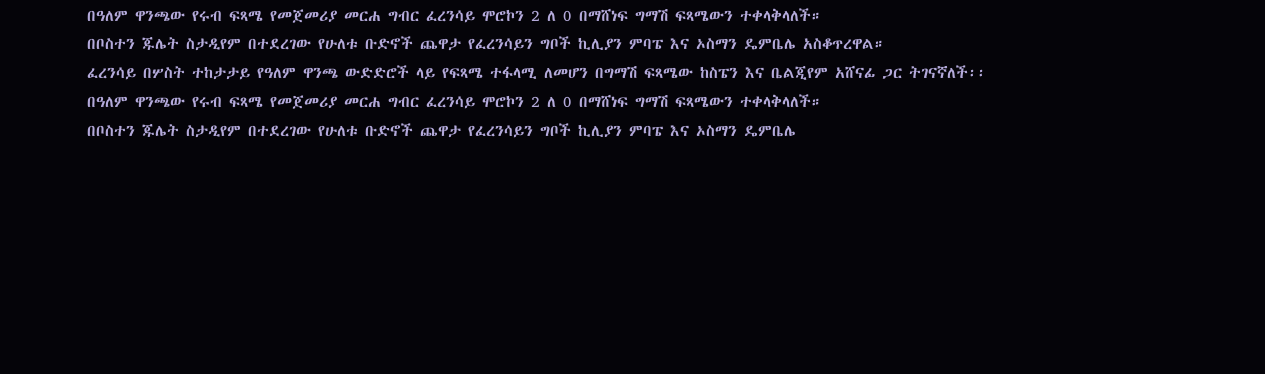በዓለም ዋንጫው የሩብ ፍጻሜ የመጀመሪያ መርሐ ግብር ፈረንሳይ ሞሮኮን 2 ለ 0 በማሸነፍ ግማሽ ፍጻሜውን ተቀላቅላለች።
በቦስተን ጁሌት ስታዲየም በተደረገው የሁለቱ ቡድኖች ጨዋታ የፈረንሳይን ግቦች ኪሊያን ምባፔ እና ኦስማን ዴምቤሌ አስቆጥረዋል።
ፈረንሳይ በሦስት ተከታታይ የዓለም ዋንጫ ውድድሮች ላይ የፍጻሜ ተፋላሚ ለመሆን በግማሽ ፍጻሜው ከስፔን እና ቤልጂየም አሸናፊ ጋር ትገናኛለች፡፡
በዓለም ዋንጫው የሩብ ፍጻሜ የመጀመሪያ መርሐ ግብር ፈረንሳይ ሞሮኮን 2 ለ 0 በማሸነፍ ግማሽ ፍጻሜውን ተቀላቅላለች።
በቦስተን ጁሌት ስታዲየም በተደረገው የሁለቱ ቡድኖች ጨዋታ የፈረንሳይን ግቦች ኪሊያን ምባፔ እና ኦስማን ዴምቤሌ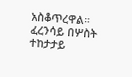አስቆጥረዋል።
ፈረንሳይ በሦስት ተከታታይ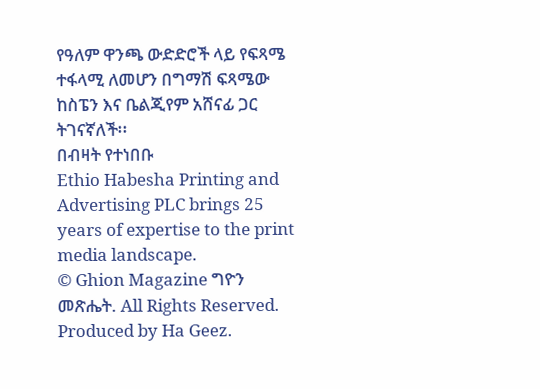የዓለም ዋንጫ ውድድሮች ላይ የፍጻሜ ተፋላሚ ለመሆን በግማሽ ፍጻሜው ከስፔን እና ቤልጂየም አሸናፊ ጋር ትገናኛለች፡፡
በብዛት የተነበቡ
Ethio Habesha Printing and Advertising PLC brings 25 years of expertise to the print media landscape.
© Ghion Magazine ግዮን መጽሔት. All Rights Reserved.
Produced by Ha Geez.